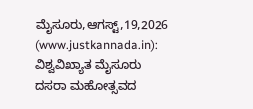ಮೈಸೂರು,ಆಗಸ್ಟ್,19,2026 (www.justkannada.in): ವಿಶ್ವವಿಖ್ಯಾತ ಮೈಸೂರು ದಸರಾ ಮಹೋತ್ಸವದ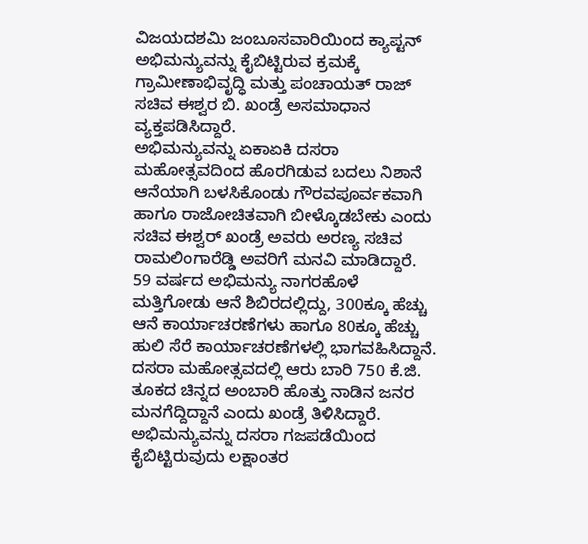ವಿಜಯದಶಮಿ ಜಂಬೂಸವಾರಿಯಿಂದ ಕ್ಯಾಪ್ಟನ್ ಅಭಿಮನ್ಯುವನ್ನು ಕೈಬಿಟ್ಟಿರುವ ಕ್ರಮಕ್ಕೆ ಗ್ರಾಮೀಣಾಭಿವೃದ್ಧಿ ಮತ್ತು ಪಂಚಾಯತ್ ರಾಜ್ ಸಚಿವ ಈಶ್ವರ ಬಿ. ಖಂಡ್ರೆ ಅಸಮಾಧಾನ ವ್ಯಕ್ತಪಡಿಸಿದ್ದಾರೆ.
ಅಭಿಮನ್ಯುವನ್ನು ಏಕಾಏಕಿ ದಸರಾ ಮಹೋತ್ಸವದಿಂದ ಹೊರಗಿಡುವ ಬದಲು ನಿಶಾನೆ ಆನೆಯಾಗಿ ಬಳಸಿಕೊಂಡು ಗೌರವಪೂರ್ವಕವಾಗಿ ಹಾಗೂ ರಾಜೋಚಿತವಾಗಿ ಬೀಳ್ಕೊಡಬೇಕು ಎಂದು ಸಚಿವ ಈಶ್ವರ್ ಖಂಡ್ರೆ ಅವರು ಅರಣ್ಯ ಸಚಿವ ರಾಮಲಿಂಗಾರೆಡ್ಡಿ ಅವರಿಗೆ ಮನವಿ ಮಾಡಿದ್ದಾರೆ.
59 ವರ್ಷದ ಅಭಿಮನ್ಯು ನಾಗರಹೊಳೆ ಮತ್ತಿಗೋಡು ಆನೆ ಶಿಬಿರದಲ್ಲಿದ್ದು, 300ಕ್ಕೂ ಹೆಚ್ಚು ಆನೆ ಕಾರ್ಯಾಚರಣೆಗಳು ಹಾಗೂ 80ಕ್ಕೂ ಹೆಚ್ಚು ಹುಲಿ ಸೆರೆ ಕಾರ್ಯಾಚರಣೆಗಳಲ್ಲಿ ಭಾಗವಹಿಸಿದ್ದಾನೆ. ದಸರಾ ಮಹೋತ್ಸವದಲ್ಲಿ ಆರು ಬಾರಿ 750 ಕೆ.ಜಿ. ತೂಕದ ಚಿನ್ನದ ಅಂಬಾರಿ ಹೊತ್ತು ನಾಡಿನ ಜನರ ಮನಗೆದ್ದಿದ್ದಾನೆ ಎಂದು ಖಂಡ್ರೆ ತಿಳಿಸಿದ್ದಾರೆ.
ಅಭಿಮನ್ಯುವನ್ನು ದಸರಾ ಗಜಪಡೆಯಿಂದ ಕೈಬಿಟ್ಟಿರುವುದು ಲಕ್ಷಾಂತರ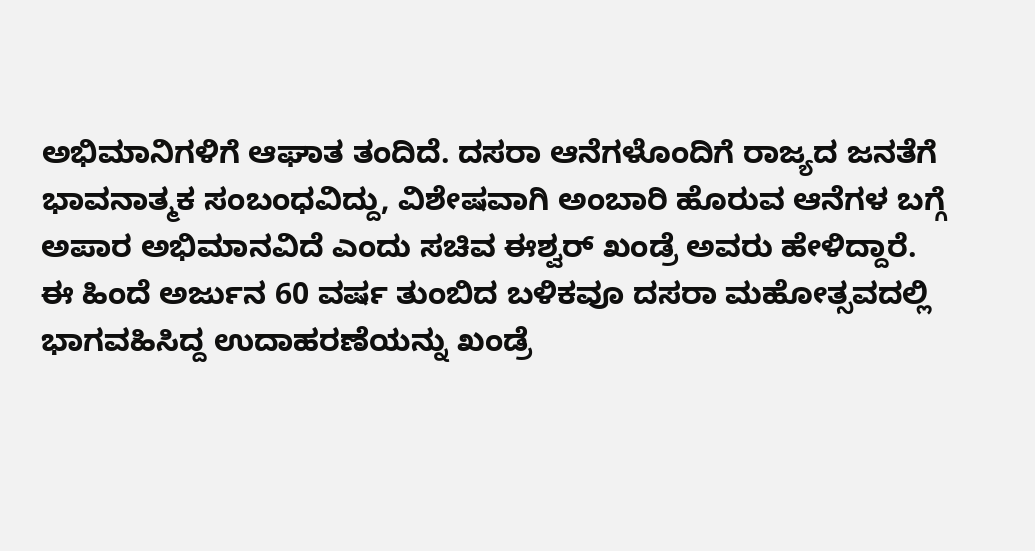ಅಭಿಮಾನಿಗಳಿಗೆ ಆಘಾತ ತಂದಿದೆ. ದಸರಾ ಆನೆಗಳೊಂದಿಗೆ ರಾಜ್ಯದ ಜನತೆಗೆ ಭಾವನಾತ್ಮಕ ಸಂಬಂಧವಿದ್ದು, ವಿಶೇಷವಾಗಿ ಅಂಬಾರಿ ಹೊರುವ ಆನೆಗಳ ಬಗ್ಗೆ ಅಪಾರ ಅಭಿಮಾನವಿದೆ ಎಂದು ಸಚಿವ ಈಶ್ವರ್ ಖಂಡ್ರೆ ಅವರು ಹೇಳಿದ್ದಾರೆ.
ಈ ಹಿಂದೆ ಅರ್ಜುನ 60 ವರ್ಷ ತುಂಬಿದ ಬಳಿಕವೂ ದಸರಾ ಮಹೋತ್ಸವದಲ್ಲಿ ಭಾಗವಹಿಸಿದ್ದ ಉದಾಹರಣೆಯನ್ನು ಖಂಡ್ರೆ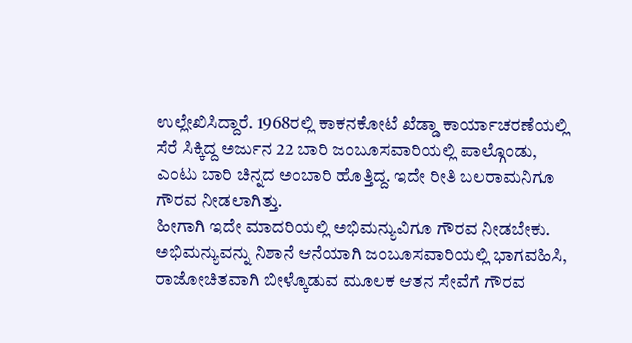ಉಲ್ಲೇಖಿಸಿದ್ದಾರೆ. 1968ರಲ್ಲಿ ಕಾಕನಕೋಟೆ ಖೆಡ್ಡಾ ಕಾರ್ಯಾಚರಣೆಯಲ್ಲಿ ಸೆರೆ ಸಿಕ್ಕಿದ್ದ ಅರ್ಜುನ 22 ಬಾರಿ ಜಂಬೂಸವಾರಿಯಲ್ಲಿ ಪಾಲ್ಗೊಂಡು, ಎಂಟು ಬಾರಿ ಚಿನ್ನದ ಅಂಬಾರಿ ಹೊತ್ತಿದ್ದ. ಇದೇ ರೀತಿ ಬಲರಾಮನಿಗೂ ಗೌರವ ನೀಡಲಾಗಿತ್ತು.
ಹೀಗಾಗಿ ಇದೇ ಮಾದರಿಯಲ್ಲಿ ಅಭಿಮನ್ಯುವಿಗೂ ಗೌರವ ನೀಡಬೇಕು. ಅಭಿಮನ್ಯುವನ್ನು ನಿಶಾನೆ ಆನೆಯಾಗಿ ಜಂಬೂಸವಾರಿಯಲ್ಲಿ ಭಾಗವಹಿಸಿ, ರಾಜೋಚಿತವಾಗಿ ಬೀಳ್ಕೊಡುವ ಮೂಲಕ ಆತನ ಸೇವೆಗೆ ಗೌರವ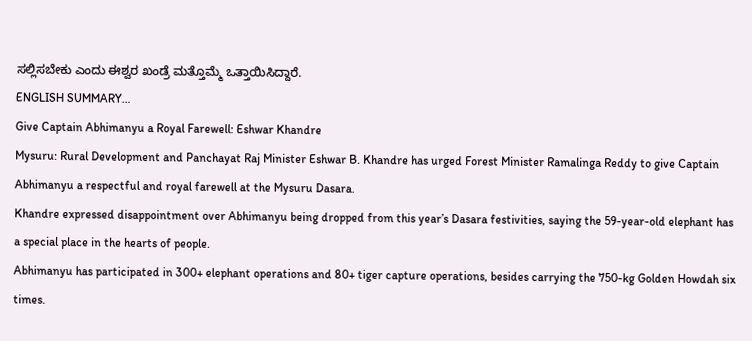ಸಲ್ಲಿಸಬೇಕು ಎಂದು ಈಶ್ವರ ಖಂಡ್ರೆ ಮತ್ತೊಮ್ಮೆ ಒತ್ತಾಯಿಸಿದ್ದಾರೆ.
ENGLISH SUMMARY…
Give Captain Abhimanyu a Royal Farewell: Eshwar Khandre
Mysuru: Rural Development and Panchayat Raj Minister Eshwar B. Khandre has urged Forest Minister Ramalinga Reddy to give Captain Abhimanyu a respectful and royal farewell at the Mysuru Dasara.
Khandre expressed disappointment over Abhimanyu being dropped from this year’s Dasara festivities, saying the 59-year-old elephant has a special place in the hearts of people.
Abhimanyu has participated in 300+ elephant operations and 80+ tiger capture operations, besides carrying the 750-kg Golden Howdah six times.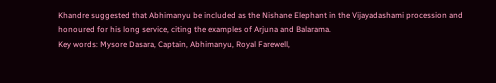Khandre suggested that Abhimanyu be included as the Nishane Elephant in the Vijayadashami procession and honoured for his long service, citing the examples of Arjuna and Balarama.
Key words: Mysore Dasara, Captain, Abhimanyu, Royal Farewell,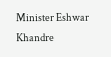Minister Eshwar Khandre